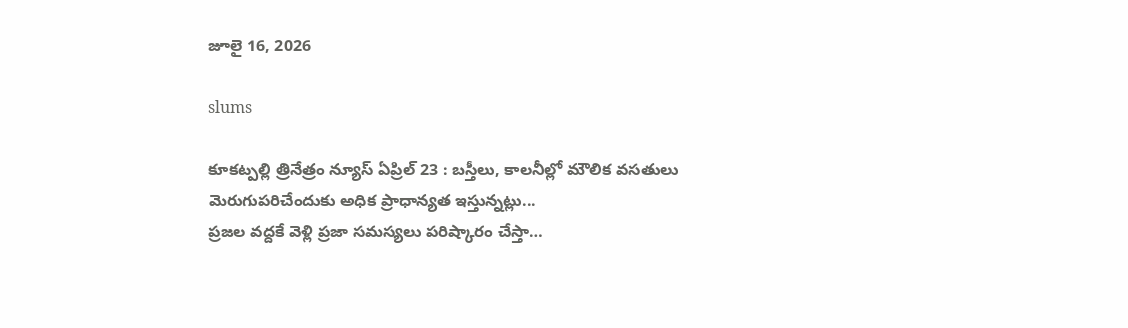జూలై 16, 2026

slums

కూకట్పల్లి త్రినేత్రం న్యూస్ ఏప్రిల్ 23 : బస్తీలు, కాలనీల్లో మౌలిక వసతులు మెరుగుపరిచేందుకు అధిక ప్రాధాన్యత ఇస్తున్నట్లు...
ప్రజల వద్దకే వెళ్లి ప్రజా సమస్యలు పరిష్కారం చేస్తా…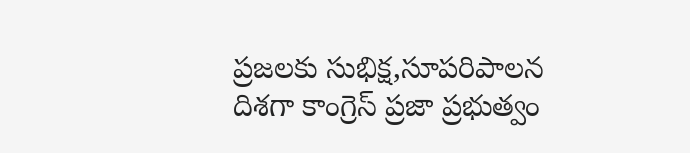ప్రజలకు సుభిక్ష,సూపరిపాలన దిశగా కాంగ్రెస్ ప్రజా ప్రభుత్వం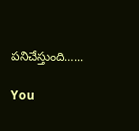పనిచేస్తుంది…...

You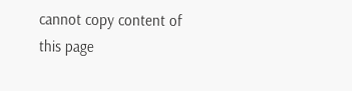cannot copy content of this page